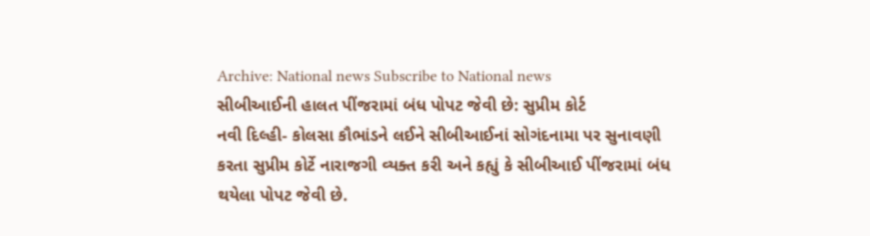Archive: National news Subscribe to National news
સીબીઆઈની હાલત પીંજરામાં બંધ પોપટ જેવી છે: સુપ્રીમ કોર્ટ
નવી દિલ્હી- કોલસા કૌભાંડને લઈને સીબીઆઈનાં સોગંદનામા પર સુનાવણી કરતા સુપ્રીમ કોર્ટે નારાજગી વ્યક્ત કરી અને કહ્યું કે સીબીઆઈ પીંજરામાં બંધ થયેલા પોપટ જેવી છે.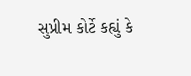સુપ્રીમ કોર્ટે કહ્યું કે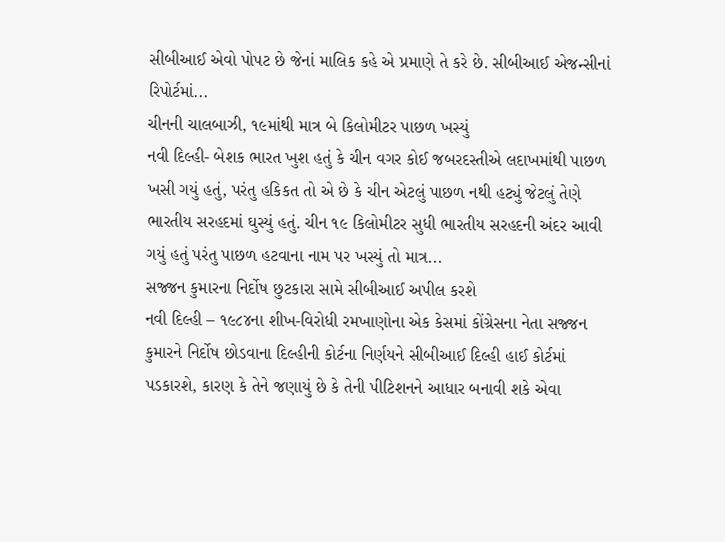સીબીઆઈ એવો પોપટ છે જેનાં માલિક કહે એ પ્રમાણે તે કરે છે. સીબીઆઈ એજન્સીનાં રિપોર્ટમાં...
ચીનની ચાલબાઝી, ૧૯માંથી માત્ર બે કિલોમીટર પાછળ ખસ્યું
નવી દિલ્હી- બેશક ભારત ખુશ હતું કે ચીન વગર કોઈ જબરદસ્તીએ લદાખમાંથી પાછળ ખસી ગયું હતું, પરંતુ હકિકત તો એ છે કે ચીન એટલું પાછળ નથી હટ્યું જેટલું તેણે ભારતીય સરહદમાં ઘુસ્યું હતું. ચીન ૧૯ કિલોમીટર સુધી ભારતીય સરહદની અંદર આવી ગયું હતું પરંતુ પાછળ હટવાના નામ પર ખસ્યું તો માત્ર...
સજ્જન કુમારના નિર્દોષ છુટકારા સામે સીબીઆઈ અપીલ કરશે
નવી દિલ્હી – ૧૯૮૪ના શીખ-વિરોધી રમખાણોના એક કેસમાં કોંગ્રેસના નેતા સજ્જન કુમારને નિર્દોષ છોડવાના દિલ્હીની કોર્ટના નિર્ણયને સીબીઆઈ દિલ્હી હાઈ કોર્ટમાં પડકારશે, કારણ કે તેને જણાયું છે કે તેની પીટિશનને આધાર બનાવી શકે એવા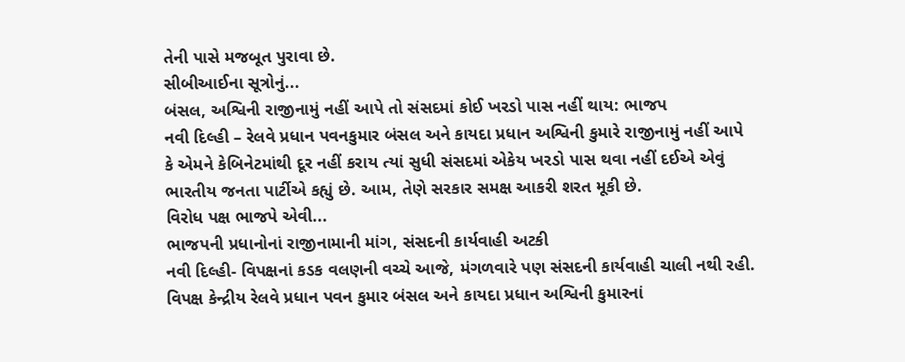તેની પાસે મજબૂત પુરાવા છે.
સીબીઆઈના સૂત્રોનું...
બંસલ, અશ્વિની રાજીનામું નહીં આપે તો સંસદમાં કોઈ ખરડો પાસ નહીં થાય: ભાજપ
નવી દિલ્હી – રેલવે પ્રધાન પવનકુમાર બંસલ અને કાયદા પ્રધાન અશ્વિની કુમારે રાજીનામું નહીં આપે કે એમને કેબિનેટમાંથી દૂર નહીં કરાય ત્યાં સુધી સંસદમાં એકેય ખરડો પાસ થવા નહીં દઈએ એવું ભારતીય જનતા પાર્ટીએ કહ્યું છે. આમ, તેણે સરકાર સમક્ષ આકરી શરત મૂકી છે.
વિરોધ પક્ષ ભાજપે એવી...
ભાજપની પ્રધાનોનાં રાજીનામાની માંગ, સંસદની કાર્યવાહી અટકી
નવી દિલ્હી- વિપક્ષનાં કડક વલણની વચ્ચે આજે, મંગળવારે પણ સંસદની કાર્યવાહી ચાલી નથી રહી. વિપક્ષ કેન્દ્રીય રેલવે પ્રધાન પવન કુમાર બંસલ અને કાયદા પ્રધાન અશ્વિની કુમારનાં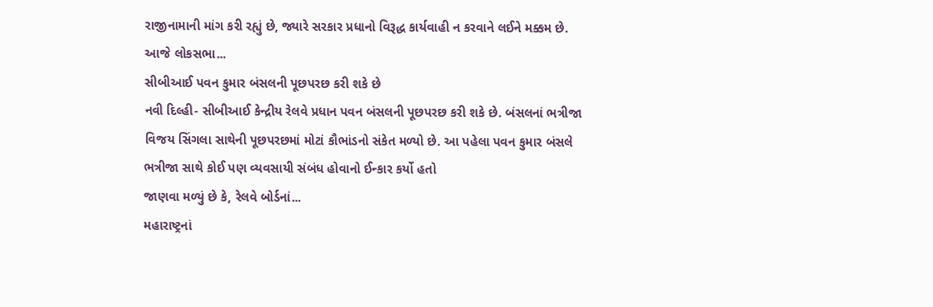રાજીનામાની માંગ કરી રહ્યું છે, જ્યારે સરકાર પ્રધાનો વિરૂદ્ધ કાર્યવાહી ન કરવાને લઈને મક્કમ છે.
આજે લોકસભા...
સીબીઆઈ પવન કુમાર બંસલની પૂછપરછ કરી શકે છે
નવી દિલ્હી- સીબીઆઈ કેન્દ્રીય રેલવે પ્રધાન પવન બંસલની પૂછપરછ કરી શકે છે. બંસલનાં ભત્રીજા વિજય સિંગલા સાથેની પૂછપરછમાં મોટાં કૌભાંડનો સંકેત મળ્યો છે. આ પહેલા પવન કુમાર બંસલે ભત્રીજા સાથે કોઈ પણ વ્યવસાયી સંબંધ હોવાનો ઈન્કાર કર્યો હતો
જાણવા મળ્યું છે કે, રેલવે બોર્ડનાં...
મહારાષ્ટ્રનાં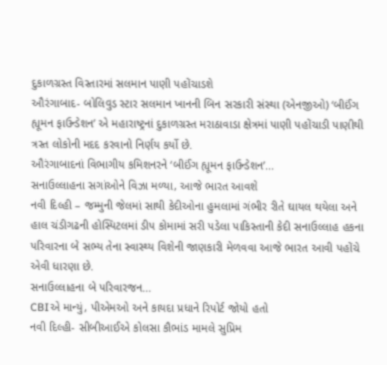દુકાળગ્રસ્ત વિસ્તારમાં સલમાન પાણી પહોંચાડશે
ઔરંગાબાદ- બોલિવુડ સ્ટાર સલમાન ખાનની બિન સરકારી સંસ્થા (એનજીઓ) ‘બીઈંગ હ્યૂમન ફાઉન્ડેશન’ એ મહારાષ્ટ્રનાં દુકાળગ્રસ્ત મરાઠાવાડા ક્ષેત્રમાં પાણી પહોંચાડી પાણીથી ત્રસ્ત લોકોની મદદ કરવાનો નિર્ણય કર્યો છે.
ઔરંગાબાદનાં વિભાગીય કમિશનરને ‘બીઈંગ હ્યૂમન ફાઉન્ડેશન’...
સનાઉલ્લાહના સગાંઓને વિઝા મળ્યા, આજે ભારત આવશે
નવી દિલ્હી – જમ્મુની જેલમાં સાથી કેદીઓના હુમલામાં ગંભીર રીતે ઘાયલ થયેલા અને હાલ ચંડીગઢની હોસ્પિટલમાં ડીપ કોમામાં સરી પડેલા પાકિસ્તાની કેદી સનાઉલ્લાહ હકના પરિવારના બે સભ્ય તેના સ્વાસ્થ્ય વિશેની જાણકારી મેળવવા આજે ભારત આવી પહોંચે એવી ધારણા છે.
સનાઉલ્લાહના બે પરિવારજન...
CBIએ માન્યું, પીએમઓ અને કાયદા પ્રધાને રિપોર્ટ જોયો હતો
નવી દિલ્હી- સીબીઆઈએ કોલસા કૌભાંડ મામલે સુપ્રિમ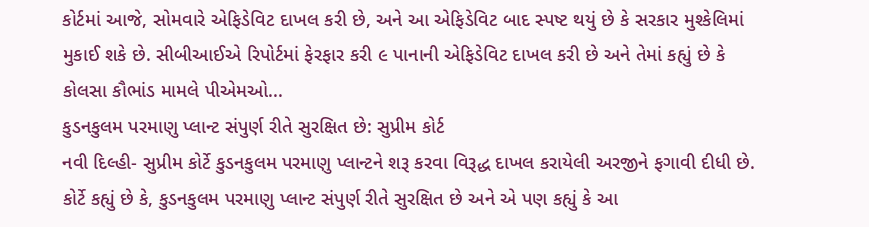કોર્ટમાં આજે, સોમવારે એફિડેવિટ દાખલ કરી છે, અને આ એફિડેવિટ બાદ સ્પષ્ટ થયું છે કે સરકાર મુશ્કેલિમાં મુકાઈ શકે છે. સીબીઆઈએ રિપોર્ટમાં ફેરફાર કરી ૯ પાનાની એફિડેવિટ દાખલ કરી છે અને તેમાં કહ્યું છે કે કોલસા કૌભાંડ મામલે પીએમઓ...
કુડનકુલમ પરમાણુ પ્લાન્ટ સંપુર્ણ રીતે સુરક્ષિત છે: સુપ્રીમ કોર્ટ
નવી દિલ્હી- સુપ્રીમ કોર્ટે કુડનકુલમ પરમાણુ પ્લાન્ટને શરૂ કરવા વિરૂદ્ધ દાખલ કરાયેલી અરજીને ફગાવી દીધી છે. કોર્ટે કહ્યું છે કે, કુડનકુલમ પરમાણુ પ્લાન્ટ સંપુર્ણ રીતે સુરક્ષિત છે અને એ પણ કહ્યું કે આ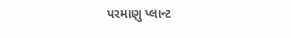પરમાણુ પ્લાન્ટ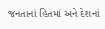જનતાનાં હિતમાં અને દેશનાં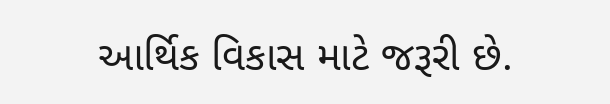આર્થિક વિકાસ માટે જરૂરી છે.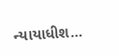ન્યાયાધીશ...